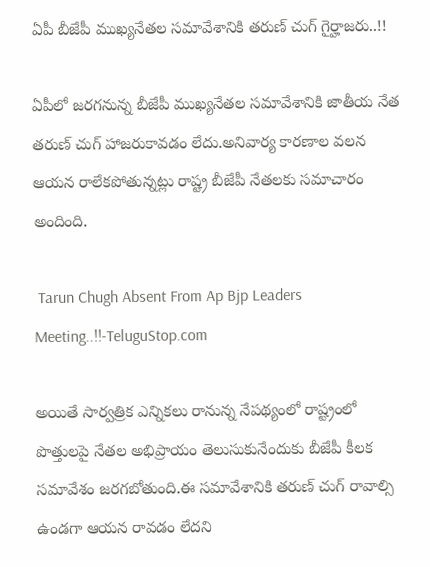ఏపీ బీజేపీ ముఖ్యనేతల సమావేశానికి తరుణ్ చుగ్ గైర్హాజరు..!!

ఏపీలో జరగనున్న బీజేపీ ముఖ్యనేతల సమావేశానికి జాతీయ నేత తరుణ్ చుగ్ హాజరుకావడం లేదు.అనివార్య కారణాల వలన ఆయన రాలేకపోతున్నట్లు రాష్ట్ర బీజేపీ నేతలకు సమాచారం అందింది.

 Tarun Chugh Absent From Ap Bjp Leaders Meeting..!!-TeluguStop.com

అయితే సార్వత్రిక ఎన్నికలు రానున్న నేపథ్యంలో రాష్ట్రంలో పొత్తులపై నేతల అభిప్రాయం తెలుసుకునేందుకు బీజేపీ కీలక సమావేశం జరగబోతుంది.ఈ సమావేశానికి తరుణ్ చుగ్ రావాల్సి ఉండగా ఆయన రావడం లేదని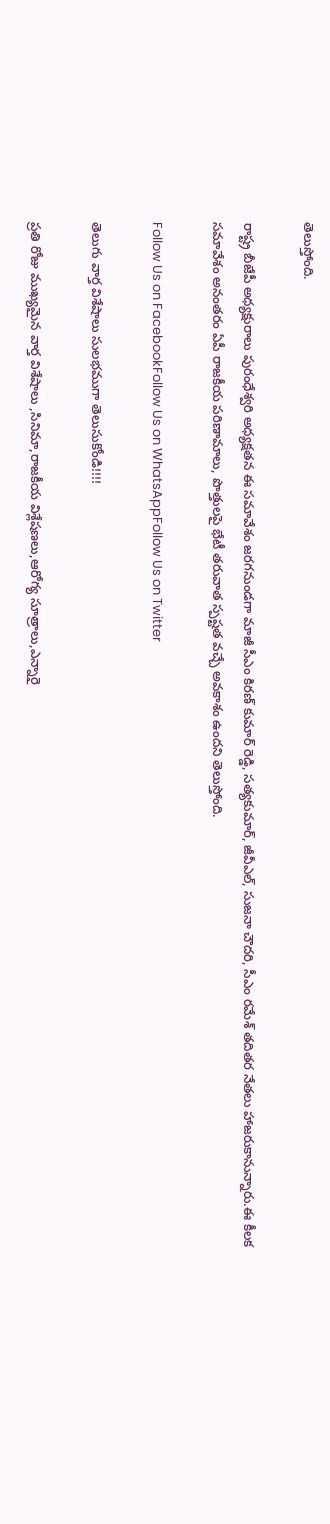తెలుస్తోంది.

రాష్ట్ర బీజేపీ అధ్యక్షురాలు పురంధేశ్వరి అధ్యక్షతన ఈ సమావేశం జరగనుండగా మాజీ సీఎం కిరణ్ కుమార్ రెడ్డి, సత్యకుమార్, జీవీఎల్, సుజనా చౌదరి, సీఎం రమేశ్ తదితర నేతలు హాజరుకానున్నారు.ఈ కీలక సమావేశం అనంతరం ఏపీ రాజకీయ పరిణామాలు, పొత్తులపై భేటీ తరువాత స్పష్టత వచ్చే అవకాశం ఉందని తెలుస్తోంది.

Follow Us on FacebookFollow Us on WhatsAppFollow Us on Twitter

తెలుగు వార్త విశేషాలు సులభముగా తెలుసుకోండి!!!!

ప్రతి రోజు ముఖ్యమైన వార్త విశేషాలు ,సినిమా,రాజకీయ విశ్లేషణలు,ఆరోగ్య సూత్రాలు,ఎన్నారై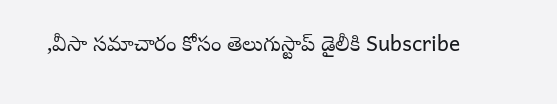,వీసా సమాచారం కోసం తెలుగుస్టాప్ డైలీకి Subscribe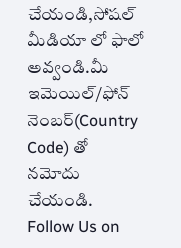చేయండి,సోషల్ మీడియా లో ఫాలో అవ్వండి.మీ ఇమెయిల్/ఫోన్ నెంబర్(Country Code) తో నమోదు చేయండి.
Follow Us on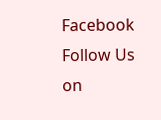Facebook Follow Us on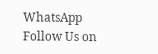WhatsApp  Follow Us on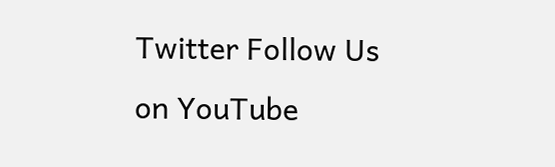Twitter Follow Us on YouTube